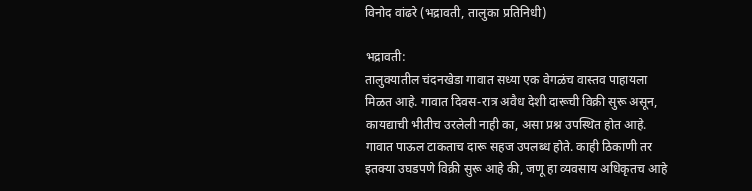विनोद वांढरे (भद्रावती, तालुका प्रतिनिधी)

भद्रावती:
तालुक्यातील चंदनखेडा गावात सध्या एक वेगळंच वास्तव पाहायला मिळत आहे. गावात दिवस-रात्र अवैध देशी दारूची विक्री सुरू असून, कायद्याची भीतीच उरलेली नाही का, असा प्रश्न उपस्थित होत आहे.
गावात पाऊल टाकताच दारू सहज उपलब्ध होते. काही ठिकाणी तर इतक्या उघडपणे विक्री सुरू आहे की, जणू हा व्यवसाय अधिकृतच आहे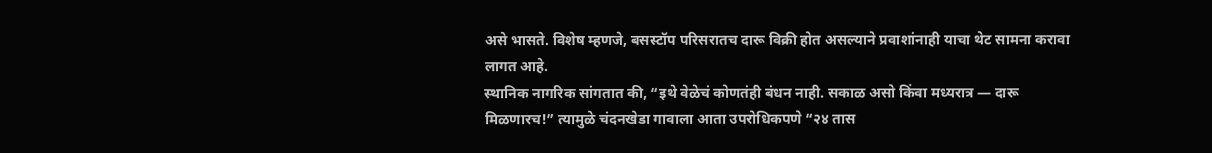असे भासते. विशेष म्हणजे, बसस्टॉप परिसरातच दारू विक्री होत असल्याने प्रवाशांनाही याचा थेट सामना करावा लागत आहे.
स्थानिक नागरिक सांगतात की, “इथे वेळेचं कोणतंही बंधन नाही. सकाळ असो किंवा मध्यरात्र — दारू मिळणारच!” त्यामुळे चंदनखेडा गावाला आता उपरोधिकपणे “२४ तास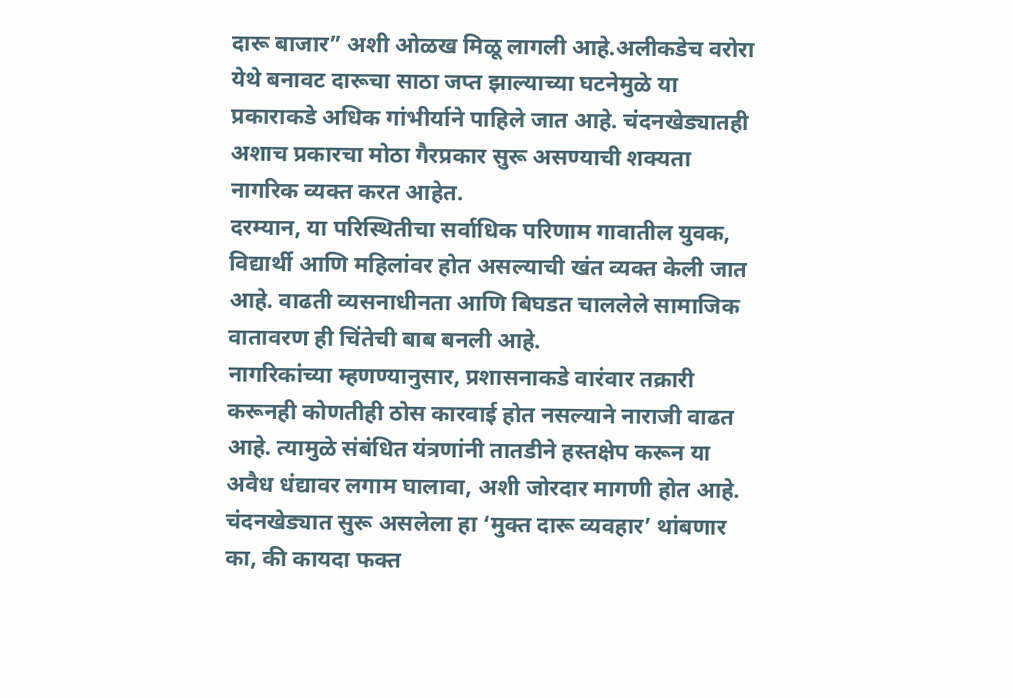दारू बाजार” अशी ओळख मिळू लागली आहे.अलीकडेच वरोरा येथे बनावट दारूचा साठा जप्त झाल्याच्या घटनेमुळे या प्रकाराकडे अधिक गांभीर्याने पाहिले जात आहे. चंदनखेड्यातही अशाच प्रकारचा मोठा गैरप्रकार सुरू असण्याची शक्यता नागरिक व्यक्त करत आहेत.
दरम्यान, या परिस्थितीचा सर्वाधिक परिणाम गावातील युवक, विद्यार्थी आणि महिलांवर होत असल्याची खंत व्यक्त केली जात आहे. वाढती व्यसनाधीनता आणि बिघडत चाललेले सामाजिक वातावरण ही चिंतेची बाब बनली आहे.
नागरिकांच्या म्हणण्यानुसार, प्रशासनाकडे वारंवार तक्रारी करूनही कोणतीही ठोस कारवाई होत नसल्याने नाराजी वाढत आहे. त्यामुळे संबंधित यंत्रणांनी तातडीने हस्तक्षेप करून या अवैध धंद्यावर लगाम घालावा, अशी जोरदार मागणी होत आहे.
चंदनखेड्यात सुरू असलेला हा ‘मुक्त दारू व्यवहार’ थांबणार का, की कायदा फक्त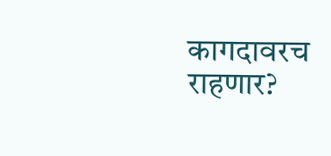कागदावरच राहणार?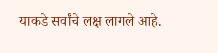याकडे सर्वांचे लक्ष लागले आहे.